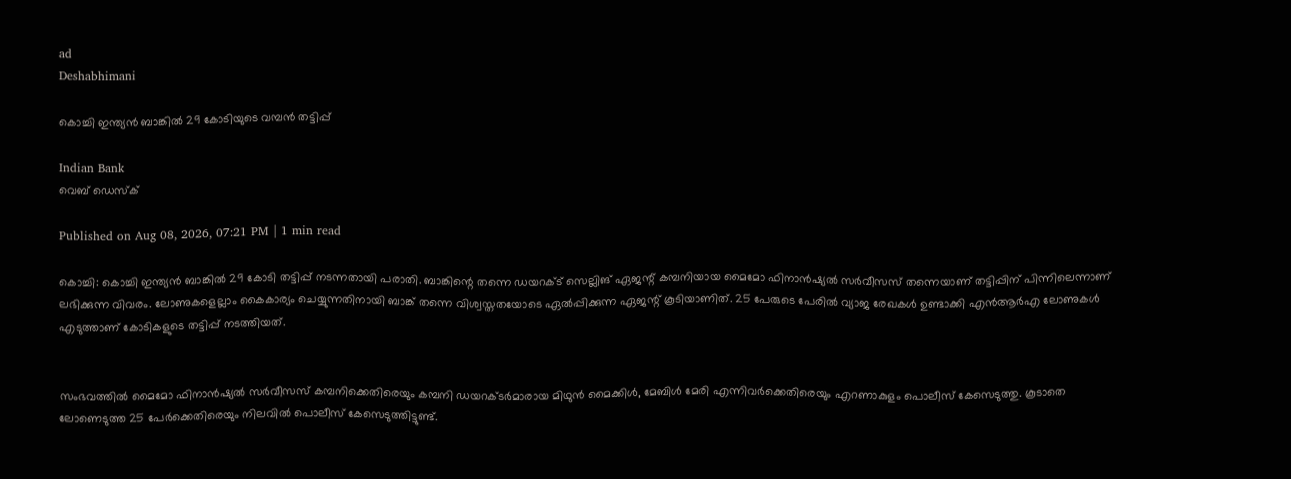ad
Deshabhimani

കൊച്ചി ഇന്ത്യൻ ബാങ്കിൽ 29 കോടിയുടെ വമ്പൻ തട്ടിപ്പ്

Indian Bank
വെബ് ഡെസ്ക്

Published on Aug 08, 2026, 07:21 PM | 1 min read

കൊച്ചി: കൊച്ചി ഇന്ത്യൻ ബാങ്കിൽ 29 കോടി തട്ടിപ്പ് നടന്നതായി പരാതി. ബാങ്കിന്റെ തന്നെ ഡയറക്ട് സെല്ലിങ് ഏജന്റ് കമ്പനിയായ മൈമോ ഫിനാൻഷ്യൽ സർവീസസ് തന്നെയാണ് തട്ടിപ്പിന് പിന്നിലെന്നാണ് ലഭിക്കുന്ന വിവരം. ലോണുകളെല്ലാം കൈകാര്യം ചെയ്യുന്നതിനായി ബാങ്ക് തന്നെ വിശ്വസ്തതയോടെ ഏൽപ്പിക്കുന്ന ഏജന്റ് കൂടിയാണിത്. 25 പേരുടെ പേരിൽ വ്യാജ രേഖകൾ ഉണ്ടാക്കി എൻആർഎ ലോണുകൾ എടുത്താണ് കോടികളുടെ തട്ടിപ്പ് നടത്തിയത്.


സംഭവത്തിൽ മൈമോ ഫിനാൻഷ്യൽ സർവീസസ് കമ്പനിക്കെതിരെയും കമ്പനി ഡയറക്ടർമാരായ മിഥുൻ മൈക്കിൾ, മേബിൾ മേരി എന്നിവർക്കെതിരെയും എറണാകുളം പൊലീസ് കേസെടുത്തു. കൂടാതെ ലോണെടുത്ത 25 പേർക്കെതിരെയും നിലവിൽ പൊലീസ് കേസെടുത്തിട്ടുണ്ട്.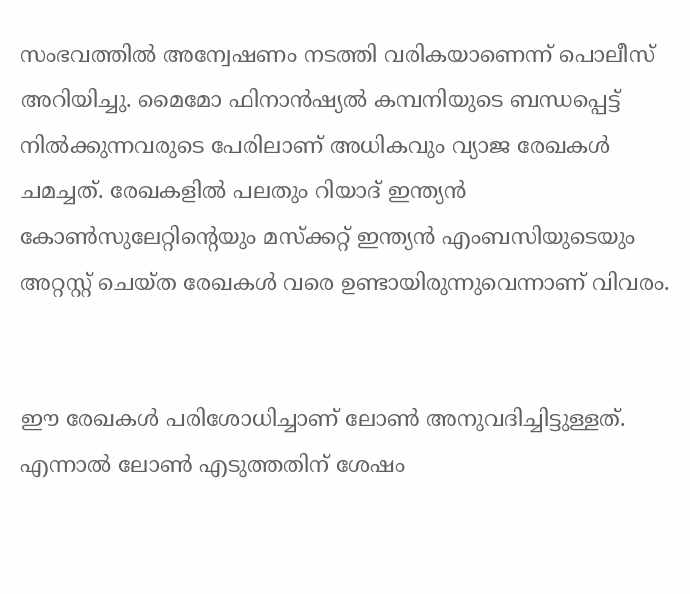സംഭവത്തിൽ അന്വേഷണം നടത്തി വരികയാണെന്ന് പൊലീസ് അറിയിച്ചു. മൈമോ ഫിനാൻഷ്യൽ കമ്പനിയുടെ ബന്ധപ്പെട്ട് നിൽക്കുന്നവരുടെ പേരിലാണ് അധികവും വ്യാജ രേഖകൾ ചമച്ചത്. രേഖകളിൽ പലതും റിയാദ് ഇന്ത്യൻ കോൺസുലേറ്റിന്റെയും മസ്ക്കറ്റ് ഇന്ത്യൻ എംബസിയുടെയും അറ്റസ്റ്റ് ചെയ്ത രേഖകൾ വരെ ഉണ്ടായിരുന്നുവെന്നാണ് വിവരം.


ഈ രേഖകൾ പരിശോധിച്ചാണ് ലോൺ അനുവദിച്ചിട്ടുള്ളത്. എന്നാൽ ലോൺ എടുത്തതിന് ശേഷം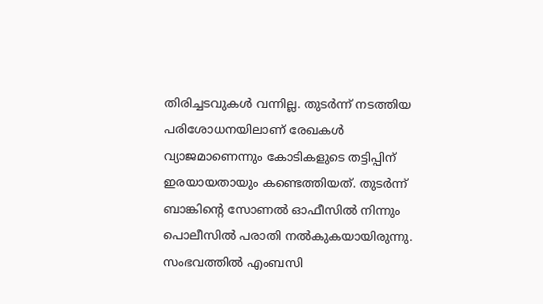തിരിച്ചടവുകൾ വന്നില്ല. തുടർന്ന് നടത്തിയ പരിശോധനയിലാണ് രേഖകൾ വ്യാജമാണെന്നും കോടികളുടെ തട്ടിപ്പിന് ഇരയായതായും കണ്ടെത്തിയത്. തുടർന്ന് ബാങ്കിന്റെ സോണൽ ഓഫീസിൽ നിന്നും പൊലീസിൽ പരാതി നൽകുകയായിരുന്നു. സംഭവത്തിൽ എംബസി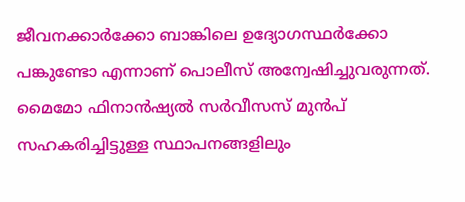ജീവനക്കാർക്കോ ബാങ്കിലെ ഉദ്യോഗസ്ഥർക്കോ പങ്കുണ്ടോ എന്നാണ് പൊലീസ് അന്വേഷിച്ചുവരുന്നത്. മൈമോ ഫിനാൻഷ്യൽ സർവീസസ് മുൻപ് സഹകരിച്ചിട്ടുള്ള സ്ഥാപനങ്ങളിലും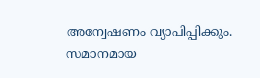അന്വേഷണം വ്യാപിപ്പിക്കും. സമാനമായ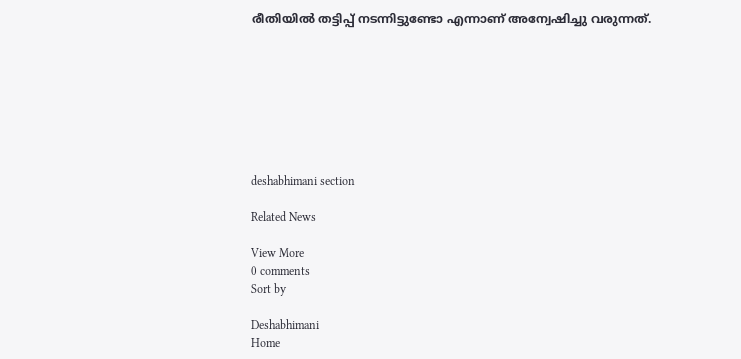രീതിയിൽ തട്ടിപ്പ് നട‌ന്നിട്ടുണ്ടോ എന്നാണ് അന്വേഷിച്ചു വരുന്നത്.








deshabhimani section

Related News

View More
0 comments
Sort by

Deshabhimani
Home